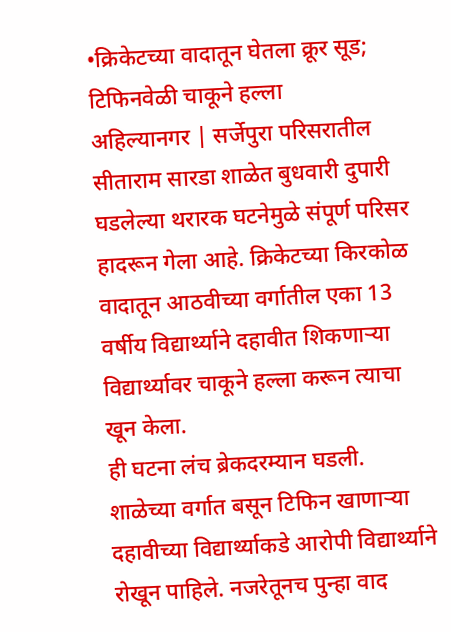•क्रिकेटच्या वादातून घेतला क्रूर सूड; टिफिनवेळी चाकूने हल्ला
अहिल्यानगर | सर्जेपुरा परिसरातील सीताराम सारडा शाळेत बुधवारी दुपारी घडलेल्या थरारक घटनेमुळे संपूर्ण परिसर हादरून गेला आहे. क्रिकेटच्या किरकोळ वादातून आठवीच्या वर्गातील एका 13 वर्षीय विद्यार्थ्याने दहावीत शिकणाऱ्या विद्यार्थ्यावर चाकूने हल्ला करून त्याचा खून केला.
ही घटना लंच ब्रेकदरम्यान घडली. शाळेच्या वर्गात बसून टिफिन खाणाऱ्या दहावीच्या विद्यार्थ्याकडे आरोपी विद्यार्थ्याने रोखून पाहिले. नजरेतूनच पुन्हा वाद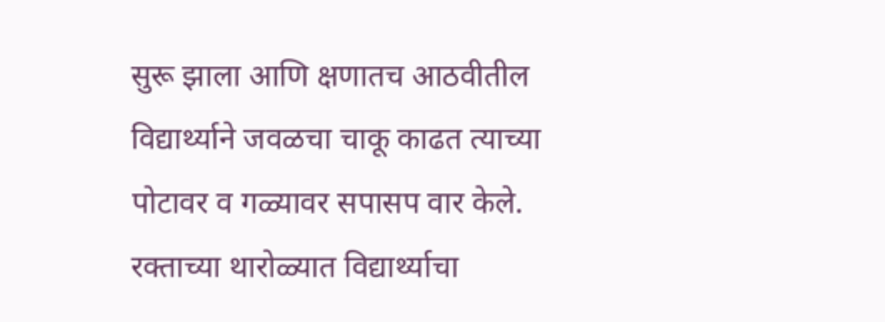सुरू झाला आणि क्षणातच आठवीतील विद्यार्थ्याने जवळचा चाकू काढत त्याच्या पोटावर व गळ्यावर सपासप वार केले. रक्ताच्या थारोळ्यात विद्यार्थ्याचा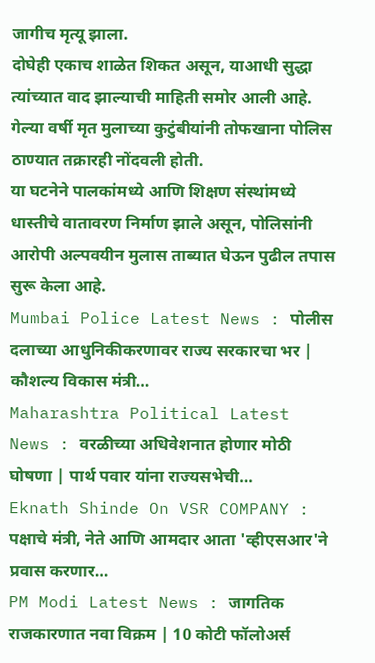जागीच मृत्यू झाला.
दोघेही एकाच शाळेत शिकत असून, याआधी सुद्धा त्यांच्यात वाद झाल्याची माहिती समोर आली आहे. गेल्या वर्षी मृत मुलाच्या कुटुंबीयांनी तोफखाना पोलिस ठाण्यात तक्रारही नोंदवली होती.
या घटनेने पालकांमध्ये आणि शिक्षण संस्थांमध्ये धास्तीचे वातावरण निर्माण झाले असून, पोलिसांनी आरोपी अल्पवयीन मुलास ताब्यात घेऊन पुढील तपास सुरू केला आहे.
Mumbai Police Latest News : पोलीस दलाच्या आधुनिकीकरणावर राज्य सरकारचा भर | कौशल्य विकास मंत्री…
Maharashtra Political Latest News : वरळीच्या अधिवेशनात होणार मोठी घोषणा | पार्थ पवार यांना राज्यसभेची…
Eknath Shinde On VSR COMPANY : पक्षाचे मंत्री, नेते आणि आमदार आता 'व्हीएसआर'ने प्रवास करणार…
PM Modi Latest News : जागतिक राजकारणात नवा विक्रम | 10 कोटी फॉलोअर्स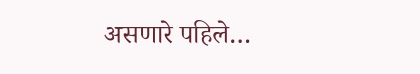असणारे पहिले…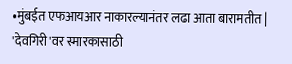•मुंबईत एफआयआर नाकारल्यानंतर लढा आता बारामतीत | 'देवगिरी'वर स्मारकासाठी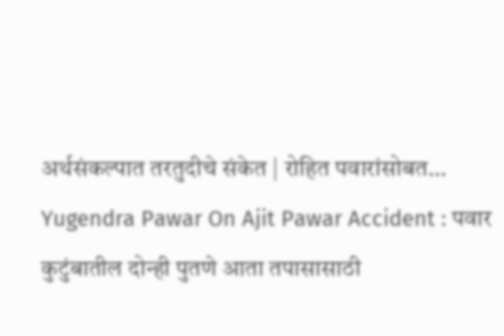अर्थसंकल्पात तरतुदीचे संकेत | रोहित पवारांसोबत…
Yugendra Pawar On Ajit Pawar Accident : पवार कुटुंबातील दोन्ही पुतणे आता तपासासाठी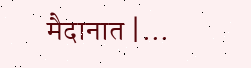मैदानात |…